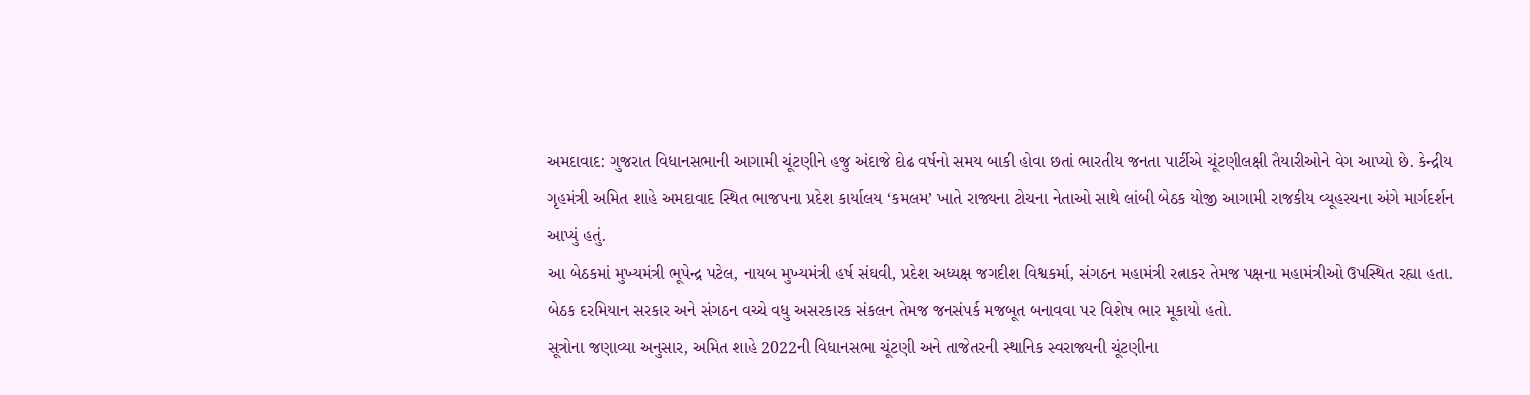અમદાવાદ: ગુજરાત વિધાનસભાની આગામી ચૂંટણીને હજુ અંદાજે દોઢ વર્ષનો સમય બાકી હોવા છતાં ભારતીય જનતા પાર્ટીએ ચૂંટણીલક્ષી તૈયારીઓને વેગ આપ્યો છે. કેન્દ્રીય ગૃહમંત્રી અમિત શાહે અમદાવાદ સ્થિત ભાજપના પ્રદેશ કાર્યાલય ‘કમલમ’ ખાતે રાજ્યના ટોચના નેતાઓ સાથે લાંબી બેઠક યોજી આગામી રાજકીય વ્યૂહરચના અંગે માર્ગદર્શન આપ્યું હતું.
આ બેઠકમાં મુખ્યમંત્રી ભૂપેન્દ્ર પટેલ, નાયબ મુખ્યમંત્રી હર્ષ સંઘવી, પ્રદેશ અધ્યક્ષ જગદીશ વિશ્વકર્મા, સંગઠન મહામંત્રી રત્નાકર તેમજ પક્ષના મહામંત્રીઓ ઉપસ્થિત રહ્યા હતા. બેઠક દરમિયાન સરકાર અને સંગઠન વચ્ચે વધુ અસરકારક સંકલન તેમજ જનસંપર્ક મજબૂત બનાવવા પર વિશેષ ભાર મૂકાયો હતો.
સૂત્રોના જણાવ્યા અનુસાર, અમિત શાહે 2022ની વિધાનસભા ચૂંટણી અને તાજેતરની સ્થાનિક સ્વરાજ્યની ચૂંટણીના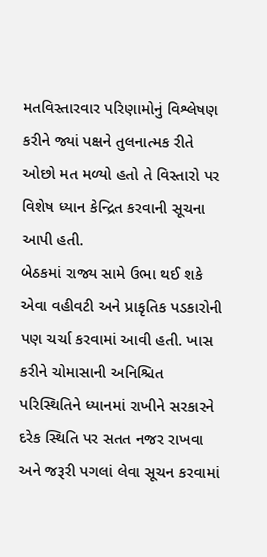મતવિસ્તારવાર પરિણામોનું વિશ્લેષણ કરીને જ્યાં પક્ષને તુલનાત્મક રીતે ઓછો મત મળ્યો હતો તે વિસ્તારો પર વિશેષ ધ્યાન કેન્દ્રિત કરવાની સૂચના આપી હતી.
બેઠકમાં રાજ્ય સામે ઉભા થઈ શકે એવા વહીવટી અને પ્રાકૃતિક પડકારોની પણ ચર્ચા કરવામાં આવી હતી. ખાસ કરીને ચોમાસાની અનિશ્ચિત પરિસ્થિતિને ધ્યાનમાં રાખીને સરકારને દરેક સ્થિતિ પર સતત નજર રાખવા અને જરૂરી પગલાં લેવા સૂચન કરવામાં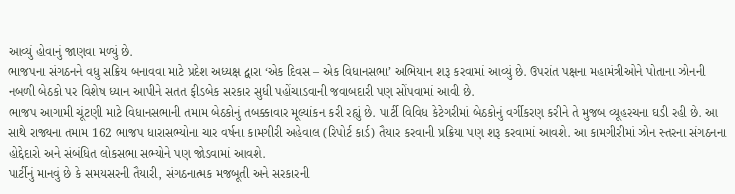આવ્યું હોવાનું જાણવા મળ્યું છે.
ભાજપના સંગઠનને વધુ સક્રિય બનાવવા માટે પ્રદેશ અધ્યક્ષ દ્વારા ‘એક દિવસ – એક વિધાનસભા’ અભિયાન શરૂ કરવામાં આવ્યું છે. ઉપરાંત પક્ષના મહામંત્રીઓને પોતાના ઝોનની નબળી બેઠકો પર વિશેષ ધ્યાન આપીને સતત ફીડબેક સરકાર સુધી પહોંચાડવાની જવાબદારી પણ સોંપવામાં આવી છે.
ભાજપ આગામી ચૂંટણી માટે વિધાનસભાની તમામ બેઠકોનું તબક્કાવાર મૂલ્યાંકન કરી રહ્યું છે. પાર્ટી વિવિધ કેટેગરીમાં બેઠકોનું વર્ગીકરણ કરીને તે મુજબ વ્યૂહરચના ઘડી રહી છે. આ સાથે રાજ્યના તમામ 162 ભાજપ ધારાસભ્યોના ચાર વર્ષના કામગીરી અહેવાલ (રિપોર્ટ કાર્ડ) તૈયાર કરવાની પ્રક્રિયા પણ શરૂ કરવામાં આવશે. આ કામગીરીમાં ઝોન સ્તરના સંગઠનના હોદ્દેદારો અને સંબંધિત લોકસભા સભ્યોને પણ જોડવામાં આવશે.
પાર્ટીનું માનવું છે કે સમયસરની તૈયારી, સંગઠનાત્મક મજબૂતી અને સરકારની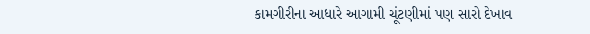કામગીરીના આધારે આગામી ચૂંટણીમાં પણ સારો દેખાવ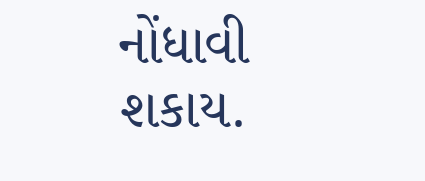નોંધાવી શકાય.